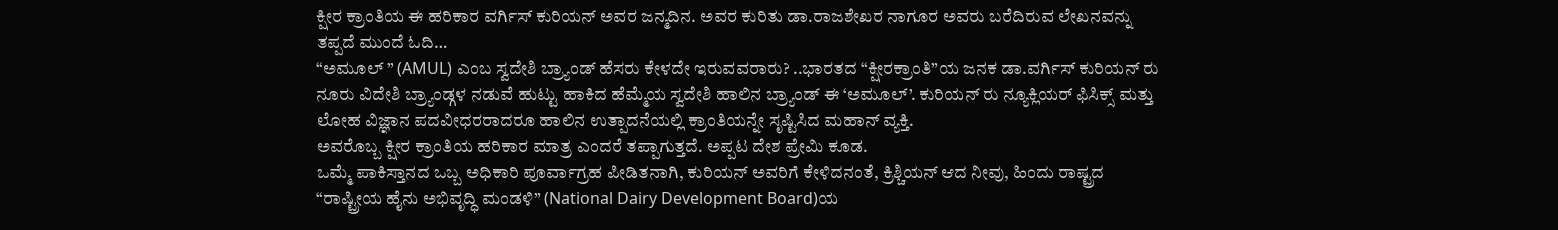ಕ್ಷೀರ ಕ್ರಾಂತಿಯ ಈ ಹರಿಕಾರ ವರ್ಗಿಸ್ ಕುರಿಯನ್ ಅವರ ಜನ್ಮದಿನ. ಅವರ ಕುರಿತು ಡಾ.ರಾಜಶೇಖರ ನಾಗೂರ ಅವರು ಬರೆದಿರುವ ಲೇಖನವನ್ನು ತಪ್ಪದೆ ಮುಂದೆ ಓದಿ…
“ಅಮೂಲ್ ” (AMUL) ಎಂಬ ಸ್ವದೇಶಿ ಬ್ರ್ಯಾಂಡ್ ಹೆಸರು ಕೇಳದೇ ಇರುವವರಾರು? ..ಭಾರತದ “ಕ್ಷೀರಕ್ರಾಂತಿ”ಯ ಜನಕ ಡಾ.ವರ್ಗಿಸ್ ಕುರಿಯನ್ ರು ನೂರು ವಿದೇಶಿ ಬ್ರ್ಯಾಂಡ್ಗಳ ನಡುವೆ ಹುಟ್ಟು ಹಾಕಿದ ಹೆಮ್ಮೆಯ ಸ್ವದೇಶಿ ಹಾಲಿನ ಬ್ರ್ಯಾಂಡ್ ಈ ‘ಅಮೂಲ್’. ಕುರಿಯನ್ ರು ನ್ಯೂಕ್ಲಿಯರ್ ಫಿಸಿಕ್ಸ್ ಮತ್ತು ಲೋಹ ವಿಜ್ಞಾನ ಪದವೀಧರರಾದರೂ ಹಾಲಿನ ಉತ್ಪಾದನೆಯಲ್ಲಿ ಕ್ರಾಂತಿಯನ್ನೇ ಸೃಷ್ಟಿಸಿದ ಮಹಾನ್ ವ್ಯಕ್ತಿ.
ಅವರೊಬ್ಬ ಕ್ಷೀರ ಕ್ರಾಂತಿಯ ಹರಿಕಾರ ಮಾತ್ರ ಎಂದರೆ ತಪ್ಪಾಗುತ್ತದೆ. ಅಪ್ಪಟ ದೇಶ ಪ್ರೇಮಿ ಕೂಡ.
ಒಮ್ಮೆ ಪಾಕಿಸ್ತಾನದ ಒಬ್ಬ ಅಧಿಕಾರಿ ಪೂರ್ವಾಗ್ರಹ ಪೀಡಿತನಾಗಿ, ಕುರಿಯನ್ ಅವರಿಗೆ ಕೇಳಿದನಂತೆ, ಕ್ರಿಶ್ಚಿಯನ್ ಆದ ನೀವು, ಹಿಂದು ರಾಷ್ಟ್ರದ “ರಾಷ್ಟ್ರೀಯ ಹೈನು ಅಭಿವೃದ್ಧಿ ಮಂಡಳಿ” (National Dairy Development Board)ಯ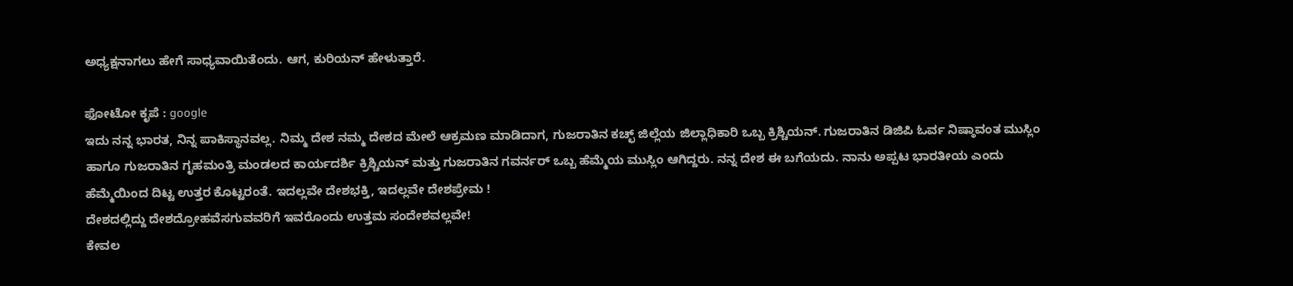ಅಧ್ಯಕ್ಷನಾಗಲು ಹೇಗೆ ಸಾಧ್ಯವಾಯಿತೆಂದು. ಆಗ, ಕುರಿಯನ್ ಹೇಳುತ್ತಾರೆ.

ಫೋಟೋ ಕೃಪೆ : google
ಇದು ನನ್ನ ಭಾರತ, ನಿನ್ನ ಪಾಕಿಸ್ಥಾನವಲ್ಲ. ನಿಮ್ಮ ದೇಶ ನಮ್ಮ ದೇಶದ ಮೇಲೆ ಆಕ್ರಮಣ ಮಾಡಿದಾಗ, ಗುಜರಾತಿನ ಕಚ್ಛ್ ಜಿಲ್ಲೆಯ ಜಿಲ್ಲಾಧಿಕಾರಿ ಒಬ್ಬ ಕ್ರಿಶ್ಚಿಯನ್. ಗುಜರಾತಿನ ಡಿಜಿಪಿ ಓರ್ವ ನಿಷ್ಠಾವಂತ ಮುಸ್ಲಿಂ ಹಾಗೂ ಗುಜರಾತಿನ ಗೃಹಮಂತ್ರಿ ಮಂಡಲದ ಕಾರ್ಯದರ್ಶಿ ಕ್ರಿಶ್ಚಿಯನ್ ಮತ್ತು ಗುಜರಾತಿನ ಗವರ್ನರ್ ಒಬ್ಬ ಹೆಮ್ಮೆಯ ಮುಸ್ಲಿಂ ಆಗಿದ್ದರು. ನನ್ನ ದೇಶ ಈ ಬಗೆಯದು. ನಾನು ಅಪ್ಪಟ ಭಾರತೀಯ ಎಂದು ಹೆಮ್ಮೆಯಿಂದ ದಿಟ್ಟ ಉತ್ತರ ಕೊಟ್ಟರಂತೆ. ಇದಲ್ಲವೇ ದೇಶಭಕ್ತಿ, ಇದಲ್ಲವೇ ದೇಶಪ್ರೇಮ !
ದೇಶದಲ್ಲಿದ್ದು ದೇಶದ್ರೋಹವೆಸಗುವವರಿಗೆ ಇವರೊಂದು ಉತ್ತಮ ಸಂದೇಶವಲ್ಲವೇ!
ಕೇವಲ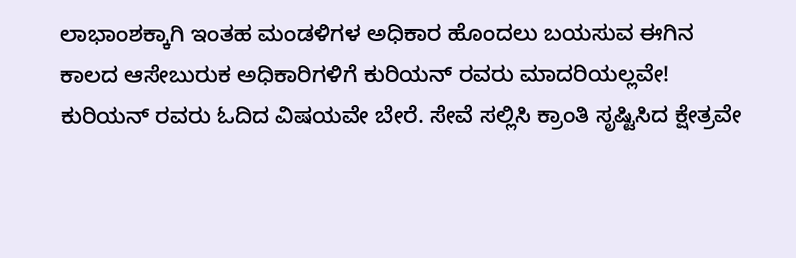ಲಾಭಾಂಶಕ್ಕಾಗಿ ಇಂತಹ ಮಂಡಳಿಗಳ ಅಧಿಕಾರ ಹೊಂದಲು ಬಯಸುವ ಈಗಿನ ಕಾಲದ ಆಸೇಬುರುಕ ಅಧಿಕಾರಿಗಳಿಗೆ ಕುರಿಯನ್ ರವರು ಮಾದರಿಯಲ್ಲವೇ!
ಕುರಿಯನ್ ರವರು ಓದಿದ ವಿಷಯವೇ ಬೇರೆ. ಸೇವೆ ಸಲ್ಲಿಸಿ ಕ್ರಾಂತಿ ಸೃಷ್ಟಿಸಿದ ಕ್ಷೇತ್ರವೇ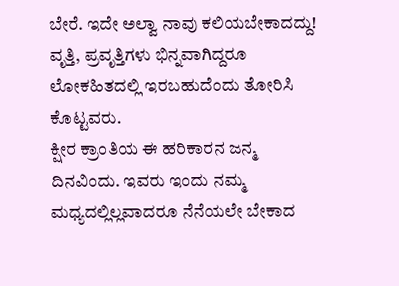ಬೇರೆ. ಇದೇ ಅಲ್ವಾ ನಾವು ಕಲಿಯಬೇಕಾದದ್ದು! ವೃತ್ತಿ, ಪ್ರವೃತ್ತಿಗಳು ಭಿನ್ನವಾಗಿದ್ದರೂ ಲೋಕಹಿತದಲ್ಲಿ ಇರಬಹುದೆಂದು ತೋರಿಸಿ ಕೊಟ್ಟವರು.
ಕ್ಷೀರ ಕ್ರಾಂತಿಯ ಈ ಹರಿಕಾರನ ಜನ್ಮ ದಿನವಿಂದು. ಇವರು ಇಂದು ನಮ್ಮ ಮಧ್ಯದಲ್ಲಿಲ್ಲವಾದರೂ ನೆನೆಯಲೇ ಬೇಕಾದ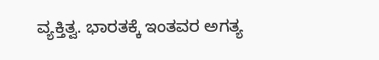ವ್ಯಕ್ತಿತ್ವ. ಭಾರತಕ್ಕೆ ಇಂತವರ ಅಗತ್ಯ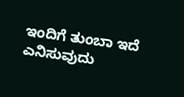ಇಂದಿಗೆ ತುಂಬಾ ಇದೆ ಎನಿಸುವುದು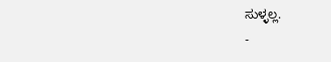ಸುಳ್ಳಲ್ಲ.
-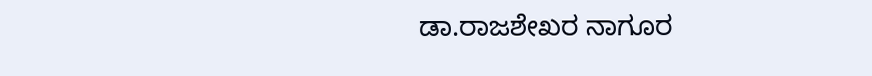ಡಾ.ರಾಜಶೇಖರ ನಾಗೂರ